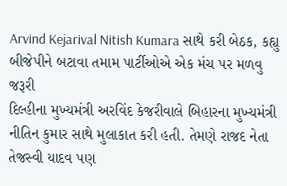Arvind Kejarival Nitish Kumara સાથે કરી બેઠક, કહ્યુ બીજેપીને બટાવા તમામ પાર્ટીઓએ એક મંચ પર મળવુ જરૂરી
દિલ્હીના મુખ્યમંત્રી અરવિંદ કેજરીવાલે બિહારના મુખ્યમંત્રી નીતિન કુમાર સાથે મુલાકાત કરી હતી. તેમણે રાજદ નેતા તેજસ્વી યાદવ પણ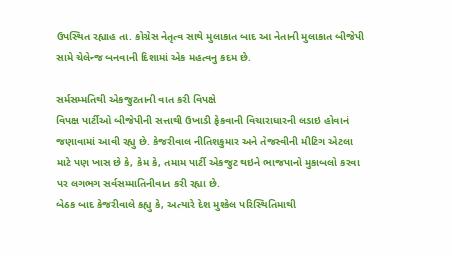ઉપસ્થિત રહ્યાહ તા. કોગ્રેસ નેતૃત્વ સાથે મુલાકાત બાદ આ નેતાની મુલાકાત બીજેપી સામે ચેલેન્જ બનવાની દિશામાં એક મહત્વનુ કદમ છે.

સર્મસમ્મતિથી એકજુટતાની વાત કરી વિપક્ષે
વિપક્ષ પાર્ટીઓ બીજેપીની સત્તાથી ઉખાડી ફેકવાની વિચારાધારની લડાઇ હોવાનં જણાવામાં આવી રહ્યુ છે. કેજરીવાલ નીતિશકુમાર અને તેજસ્વીની મીટિગ એટલા માટે પણ ખાસ છે કે, કેમ કે, તમામ પાર્ટી એકજુટ થઇને ભાજપાનો મુકાબલો કરવા પર લગભગ સર્વસમ્માતિનીવાત કરી રહ્યા છે.
બેઠક બાદ કેજરીવાલે કહ્યુ કે, અત્યારે દેશ મુશ્કેલ પરિસ્થિતિમાથી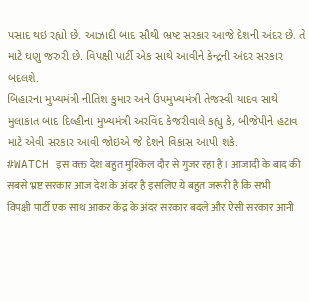પસાદ થઇ રહ્યો છે. આઝાદી બાદ સૌથી ભ્રષ્ટ સરકાર આજે દેશની અંદર છે. તે માટે ઘણુ જરુરી છે. વિપક્ષી પાર્ટી એક સાથે આવીને કેન્દ્રની અંદર સરકાર બદલશે.
બિહારના મુખ્યમંત્રી નીતિશ કુમાર અને ઉપમુખ્યમંત્રી તેજસ્વી યાદવ સાથે મુલાકાત બાદ દિલ્હીના મુખ્યમંત્રી અરવિંદ કેજરીવાલે કહ્યુ કે, બીજેપીને હટાવ માટે એવી સરકાર આવી જોઇએ જે દેશને વિકાસ આપી શકે.
#WATCH इस वक्त देश बहुत मुश्किल दौर से गुजर रहा है। आजादी के बाद की सबसे भ्रष्ट सरकार आज देश के अंदर है इसलिए ये बहुत जरूरी है कि सभी विपक्षी पार्टी एक साथ आकर केंद्र के अंदर सरकार बदले और ऐसी सरकार आनी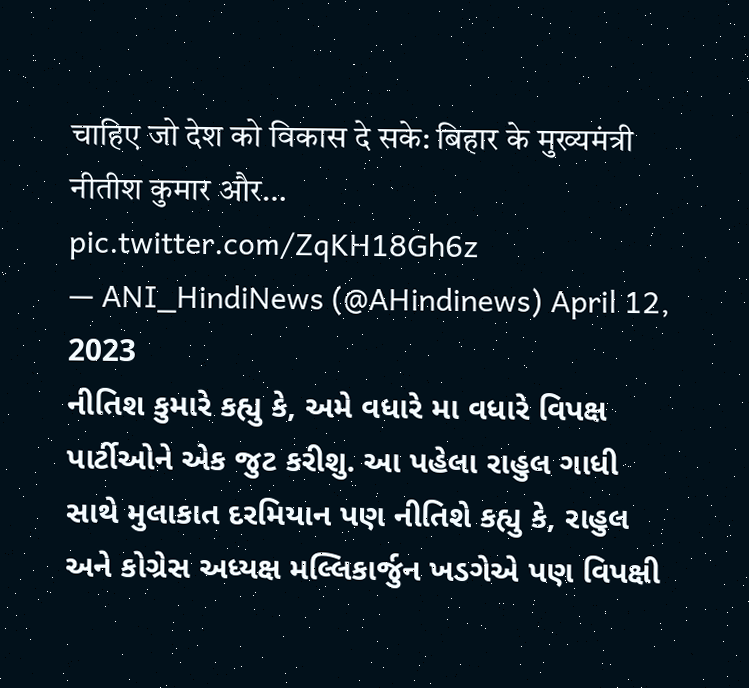चाहिए जो देश को विकास दे सके: बिहार के मुख्यमंत्री नीतीश कुमार और… pic.twitter.com/ZqKH18Gh6z
— ANI_HindiNews (@AHindinews) April 12, 2023
નીતિશ કુમારે કહ્યુ કે, અમે વધારે મા વધારે વિપક્ષ પાર્ટીઓને એક જુટ કરીશુ. આ પહેલા રાહુલ ગાધી સાથે મુલાકાત દરમિયાન પણ નીતિશે કહ્યુ કે, રાહુલ અને કોગ્રેસ અધ્યક્ષ મલ્લિકાર્જુન ખડગેએ પણ વિપક્ષી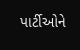પાર્ટીઓને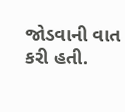જોડવાની વાત કરી હતી.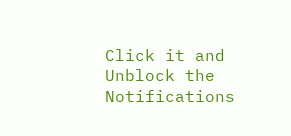Click it and Unblock the Notifications